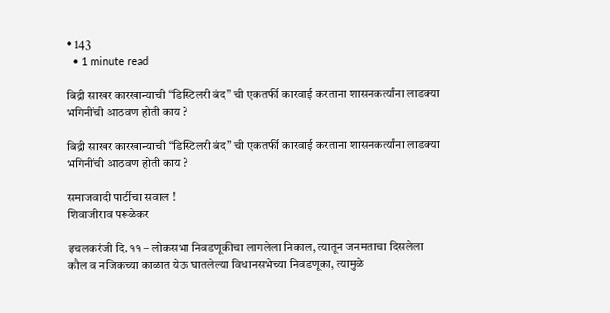• 143
  • 1 minute read

बिद्री साखर कारखान्याची “डिस्टिलरी बंद” ची एकतर्फी कारवाई करताना शासनकर्त्यांना लाडक्या भगिनींची आठवण होती काय ?

बिद्री साखर कारखान्याची “डिस्टिलरी बंद” ची एकतर्फी कारवाई करताना शासनकर्त्यांना लाडक्या भगिनींची आठवण होती काय ?

समाजवादी पार्टीचा सवाल !
शिवाजीराव परूळेकर

इचलकरंजी दि. ११ – लोकसभा निवडणूकीचा लागलेला निकाल, त्यातून जनमताचा दिसलेला कौल व नजिकच्या काळात येऊ घातलेल्या विधानसभेच्या निवडणूका, त्यामुळे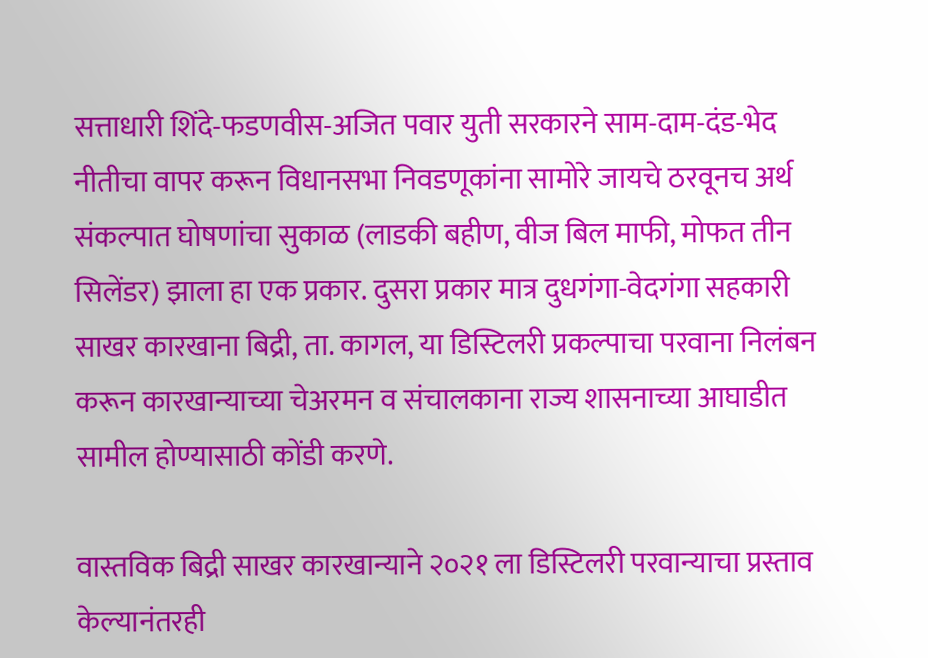सत्ताधारी शिंदे-फडणवीस-अजित पवार युती सरकारने साम-दाम-दंड-भेद नीतीचा वापर करून विधानसभा निवडणूकांना सामोरे जायचे ठरवूनच अर्थ संकल्पात घोषणांचा सुकाळ (लाडकी बहीण, वीज बिल माफी, मोफत तीन सिलेंडर) झाला हा एक प्रकार. दुसरा प्रकार मात्र दुधगंगा-वेदगंगा सहकारी साखर कारखाना बिद्री, ता. कागल, या डिस्टिलरी प्रकल्पाचा परवाना निलंबन करून कारखान्याच्या चेअरमन व संचालकाना राज्य शासनाच्या आघाडीत सामील होण्यासाठी कोंडी करणे.

वास्तविक बिद्री साखर कारखान्याने २०२१ ला डिस्टिलरी परवान्याचा प्रस्ताव केल्यानंतरही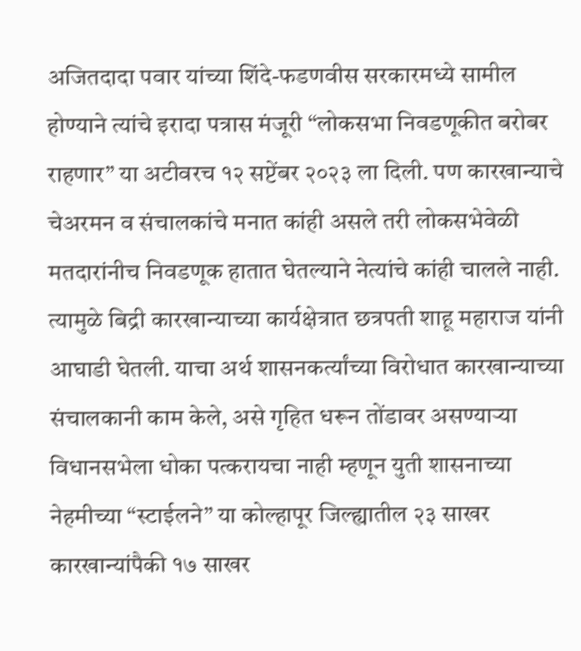अजितदादा पवार यांच्या शिंदे-फडणवीस सरकारमध्ये सामील होण्याने त्यांचे इरादा पत्रास मंजूरी “लोकसभा निवडणूकीत बरोबर राहणार” या अटीवरच १२ सप्टेंबर २०२३ ला दिली. पण कारखान्याचे चेअरमन व संचालकांचे मनात कांही असले तरी लोकसभेवेळी मतदारांनीच निवडणूक हातात घेतल्याने नेत्यांचे कांही चालले नाही. त्यामुळे बिद्री कारखान्याच्या कार्यक्षेत्रात छत्रपती शाहू महाराज यांनी आघाडी घेतली. याचा अर्थ शासनकर्त्यांच्या विरोधात कारखान्याच्या संचालकानी काम केले, असे गृहित धरून तोंडावर असण्याऱ्या विधानसभेला धोका पत्करायचा नाही म्हणून युती शासनाच्या नेहमीच्या “स्टाईलने” या कोल्हापूर जिल्ह्यातील २३ साखर कारखान्यांपैकी १७ साखर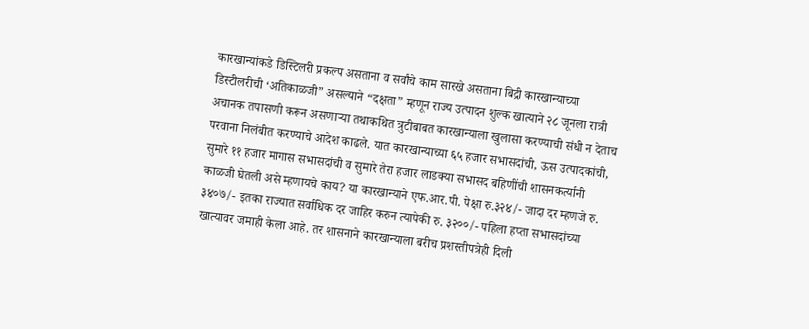कारखान्यांकडे डिस्टिलरी प्रकल्प असताना व सर्वांचे काम सारखे असताना बिद्री कारखान्याच्या डिस्टीलरीची ‘अतिकाळजी” असल्याने “दक्षता” म्हणून राज्य उत्पादन शुल्क खात्याने २८ जूनला रात्री अचानक तपासणी करून असणाऱ्या तथाकथित त्रुटीबाबत कारखान्याला खुलासा करण्याची संधी न देताच परवाना निलंबीत करण्याचे आदेश काढले. यात कारखान्याच्या ६५ हजार सभासदांची, ऊस उत्पादकांची, सुमारे ११ हजार मागास सभासदांची व सुमारे तेरा हजार लाडक्या सभासद बहिणींची शासनकर्त्यानी काळजी घेतली असे म्हणायचे काय? या कारखान्याने एफ.आर.पी. पेक्षा रु.३२४/- जादा दर म्हणजे रु. ३४०७/- इतका राज्यात सर्वाधिक दर जाहिर करुन त्यापेकी रु. ३२००/- पहिला हप्ता सभासदांच्या खात्यावर जमाही केला आहे. तर शासनाने कारखान्याला बरीच प्रशस्तीपत्रेही दिली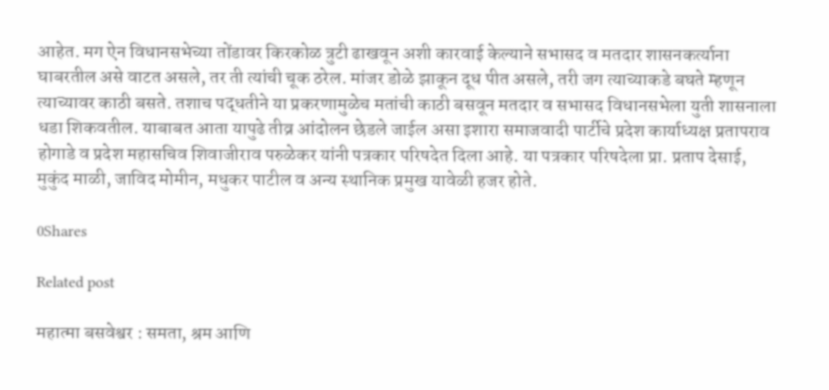आहेत. मग ऐन विधानसभेच्या तोंडावर किरकोळ त्रुटी ढाखवून अशी कारवाई केल्याने सभासद व मतदार शासनकर्त्याना घाबरतील असे वाटत असले, तर ती त्यांची चूक ठरेल. मांजर डोळे झाकून दूध पीत असले, तरी जग त्याच्याकडे बघते म्हणून त्याच्यावर काठी बसते. तशाच पद्धतीने या प्रकरणामुळेच मतांची काठी बसवून मतदार व सभासद विधानसभेला युती शासनाला धडा शिकवतील. याबाबत आता यापुढे तीव्र आंदोलन छेडले जाईल असा इशारा समाजवादी पार्टीचे प्रदेश कार्याध्यक्ष प्रतापराव होगाडे व प्रदेश महासचिव शिवाजीराव परुळेकर यांनी पत्रकार परिषदेत दिला आहे. या पत्रकार परिषदेला प्रा. प्रताप देसाई, मुकुंद माळी, जाविद मोमीन, मधुकर पाटील व अन्य स्थानिक प्रमुख यावेळी हजर होते.

0Shares

Related post

महात्मा बसवेश्वर : समता, श्रम आणि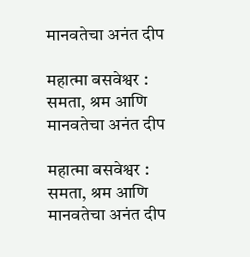मानवतेचा अनंत दीप

महात्मा बसवेश्वर : समता, श्रम आणि मानवतेचा अनंत दीप

महात्मा बसवेश्वर : समता, श्रम आणि मानवतेचा अनंत दीप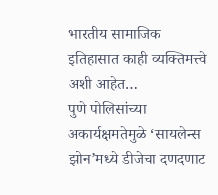भारतीय सामाजिक इतिहासात काही व्यक्तिमत्त्वे अशी आहेत…
पुणे पोलिसांच्या अकार्यक्षमतेमुळे ‘सायलेन्स झोन’मध्ये डीजेचा दणदणाट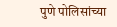पुणे पोलिसांच्या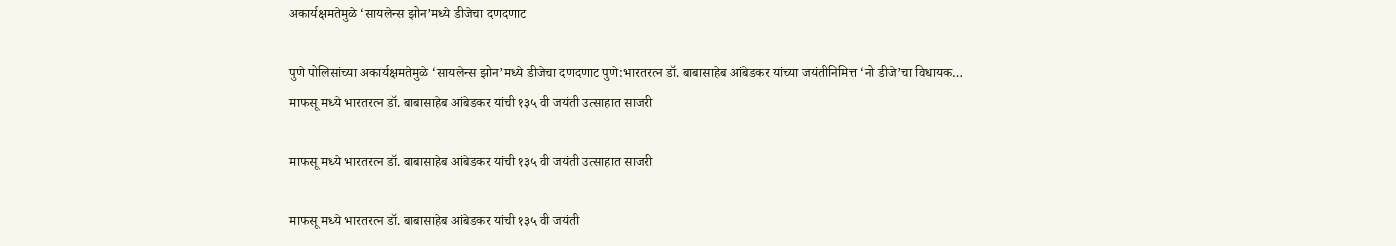अकार्यक्षमतेमुळे ‘सायलेन्स झोन’मध्ये डीजेचा दणदणाट

पुणे पोलिसांच्या अकार्यक्षमतेमुळे ‘सायलेन्स झोन’मध्ये डीजेचा दणदणाट पुणे:भारतरत्न डॉ. बाबासाहेब आंबेडकर यांच्या जयंतीनिमित्त ‘नो डीजे’चा विधायक…
माफसू मध्ये भारतरत्न डॉ. बाबासाहेब आंबेडकर यांची १३५ वी जयंती उत्साहात साजरी

माफसू मध्ये भारतरत्न डॉ. बाबासाहेब आंबेडकर यांची १३५ वी जयंती उत्साहात साजरी

माफसू मध्ये भारतरत्न डॉ. बाबासाहेब आंबेडकर यांची १३५ वी जयंती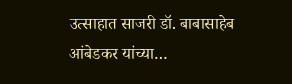उत्साहात साजरी डॉ. बाबासाहेब आंबेडकर यांच्या…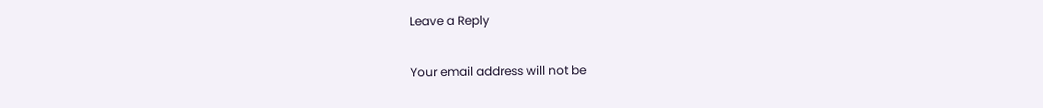Leave a Reply

Your email address will not be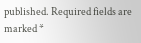published. Required fields are marked *